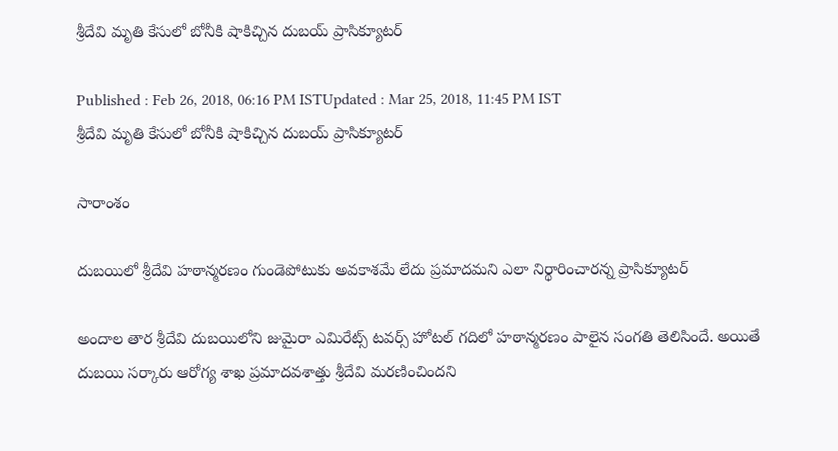శ్రీదేవి మృతి కేసులో బోనీకి షాకిచ్చిన దుబయ్ ప్రాసిక్యూటర్

Published : Feb 26, 2018, 06:16 PM ISTUpdated : Mar 25, 2018, 11:45 PM IST
శ్రీదేవి మృతి కేసులో బోనీకి షాకిచ్చిన దుబయ్ ప్రాసిక్యూటర్

సారాంశం

దుబయిలో శ్రీదేవి హఠాన్మరణం గుండెపోటుకు అవకాశమే లేదు ప్రమాదమని ఎలా నిర్థారించారన్న ప్రాసిక్యూటర్

అందాల తార శ్రీదేవి దుబయిలోని జుమైరా ఎమిరేట్స్ టవర్స్ హోటల్ గదిలో హఠాన్మరణం పాలైన సంగతి తెలిసిందే. అయితే దుబయి సర్కారు ఆరోగ్య శాఖ ప్రమాదవశాత్తు శ్రీదేవి మరణించిందని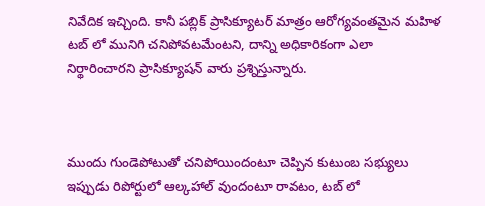నివేదిక ఇచ్చింది. కానీ పబ్లిక్ ప్రాసిక్యూటర్ మాత్రం ఆరోగ్యవంతమైన మహిళ టబ్ లో మునిగి చనిపోవటమేంటని, దాన్ని అధికారికంగా ఎలా నిర్థారించారని ప్రాసిక్యూషన్ వారు ప్రశ్నిస్తున్నారు.



ముందు గుండెపోటుతో చనిపోయిందంటూ చెప్పిన కుటుంబ సభ్యులు ఇప్పుడు రిపోర్టులో ఆల్కహాల్ వుందంటూ రావటం, టబ్ లో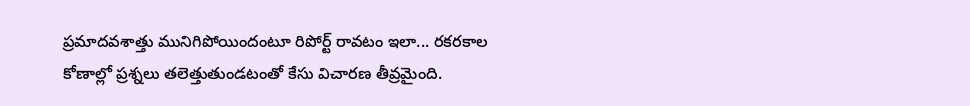ప్రమాదవశాత్తు మునిగిపోయిందంటూ రిపోర్ట్ రావటం ఇలా... రకరకాల కోణాల్లో ప్రశ్నలు తలెత్తుతుండటంతో కేసు విచారణ తీవ్రమైంది.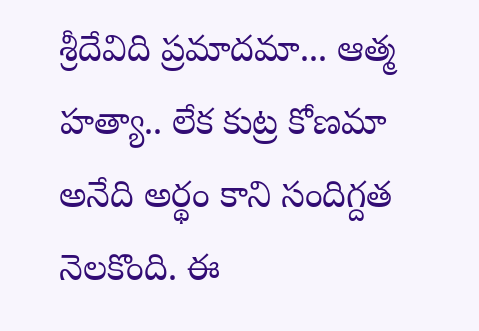శ్రీదేవిది ప్రమాదమా... ఆత్మ హత్యా.. లేక కుట్ర కోణమా అనేది అర్థం కాని సందిగ్దత నెలకొంది. ఈ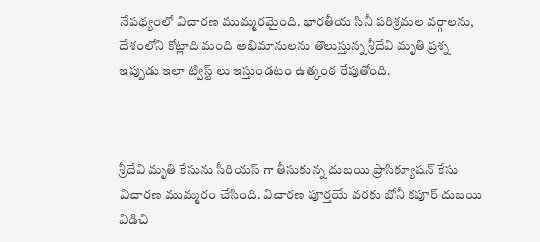నేపథ్యంలో విచారణ ముమ్మరమైంది. భారతీయ సినీ పరిశ్రమల వర్గాలను, దేశంలోని కోట్లాది మంది అభిమానులను తొలుస్తున్న శ్రీదేవి మృతి ప్రశ్న ఇప్పుడు ఇలా ట్విస్ట్ లు ఇస్తుండటం ఉత్కంఠ రేపుతోంది.



శ్రీదేవి మృతి కేసును సీరియస్ గా తీసుకున్న దుబయి ప్రాసిక్యూషన్ కేసు విచారణ ముమ్మరం చేసింది. విచారణ పూర్తయే వరకు బోనీ కపూర్ దుబయి విడిచి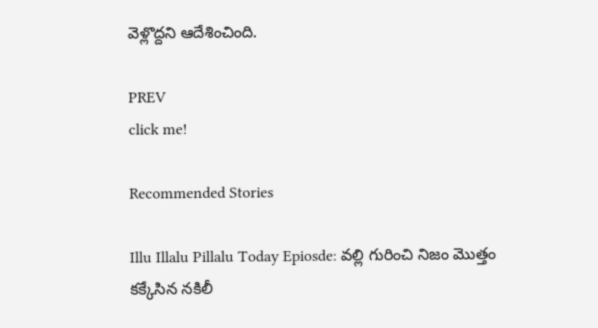వెళ్లొద్దని ఆదేశించింది.

PREV
click me!

Recommended Stories

Illu Illalu Pillalu Today Epiosde: వల్లి గురించి నిజం మొత్తం కక్కేసిన నకిలీ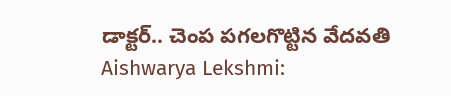డాక్టర్.. చెంప పగలగొట్టిన వేదవతి
Aishwarya Lekshmi: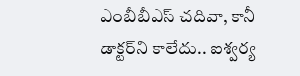ఎంబీబీఎస్ చదివా, కానీ డాక్టర్‌ని కాలేదు.. ఐశ్వర్య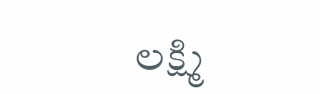లక్ష్మి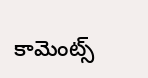కామెంట్స్